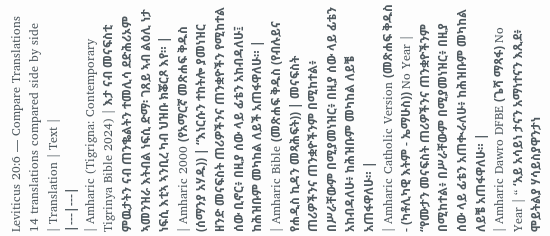Leviticus 20:6 — Compare Translations
14 translations compared side by side
| Translation | Text |
|---|---|
| Amharic (Tigrigna: Contemporary Tigrinya Bible 2024) | እታ ናብ መናፍስቲ ምዉታትን ናብ ጠንቈልትን ተመሊሳ ደድሕሪኦም ኣመንዝራ እትብል ነፍሲ ድማ፡ ገጸይ ኣብ ልዕሊ ነታ ነፍሲ እቲኣ ኣንቢረ ካብ ህዝቡ ክቖርጾ እየ። |
| Amharic 2000 (የአማርኛ መጽሐፍ ቅዱስ (ሰማንያ አሃዱ)) | “እነርሱን ተከትሎ ያመነዝር ዘንድ መናፍስት ጠሪዎችንና ጠንቋዮችን የሚከተል ሰው ቢኖር፥ በዚያ ሰው ላይ ፊቴን አከብዳለሁ፤ ከሕዝቡም መካከል ለይች አጠፋዋለሁ። |
| Amharic Bible (መጽሐፍ ቅዱስ (የብሉይና የሐዲስ ኪዳን መጻሕፍት)) | መናፍስት ጠሪዎችንና ጠንቋዮችንም በሚከተል፥ በሥራቸውም በሚያመነዝር፥ በዚያ ሰው ላይ ፊቴን አከብዳለሁ፥ ከሕዝቡም መካከል ለይቼ አጠፋዋለሁ። |
| Amharic Catholic Version (መጽሐፍ ቅዱስ - (ካቶሊካዊ እትም - ኤማሁስ)) No Year | “የሙታን መናፍስት ጠሪዎችንና ጠንቋዮችንም በሚከተል፥ በሥራቸውም በሚያመነዝር፥ በዚያ ሰው ላይ ፊቴን አጠቊራለሁ፥ ከሕዝቡም መካከል ለይቼ አጠፋዋለሁ። |
| Amharic Dawro DFBE (ጌሻ ማጻፋ) No Year | “ ‘አይ አሳይነ ታናን አማነተናን እጺደ፥ ሞይትልያ ሃሳይስያዋንታነ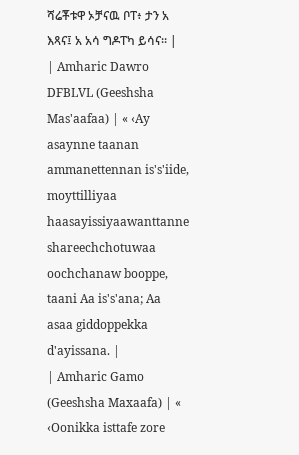ሻሬቾቱዋ ኦቻናዉ ቦፐ፥ ታን አ እጻና፤ አ አሳ ግዶፐካ ይሳና። |
| Amharic Dawro DFBLVL (Geeshsha Mas'aafaa) | « ‹Ay asaynne taanan ammanettennan is's'iide, moyttilliyaa haasayissiyaawanttanne shareechchotuwaa oochchanaw booppe, taani Aa is's'ana; Aa asaa giddoppekka d'ayissana. |
| Amharic Gamo (Geeshsha Maxaafa) | « ‹Oonikka isttafe zore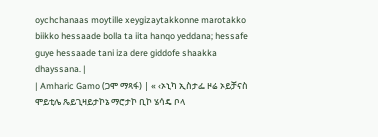oychchanaas moytille xeygizaytakkonne marotakko biikko hessaade bolla ta iita hanqo yeddana; hessafe guye hessaade tani iza dere giddofe shaakka dhayssana. |
| Amharic Gamo (ጋሞ ማጻፋ) | « ‹ኦኒካ ኢስታፌ ዞሬ ኦይቻናስ ሞይቲሌ ጼይጊዛይታኮኔ ማሮታኮ ቢኮ ሄሳዴ ቦላ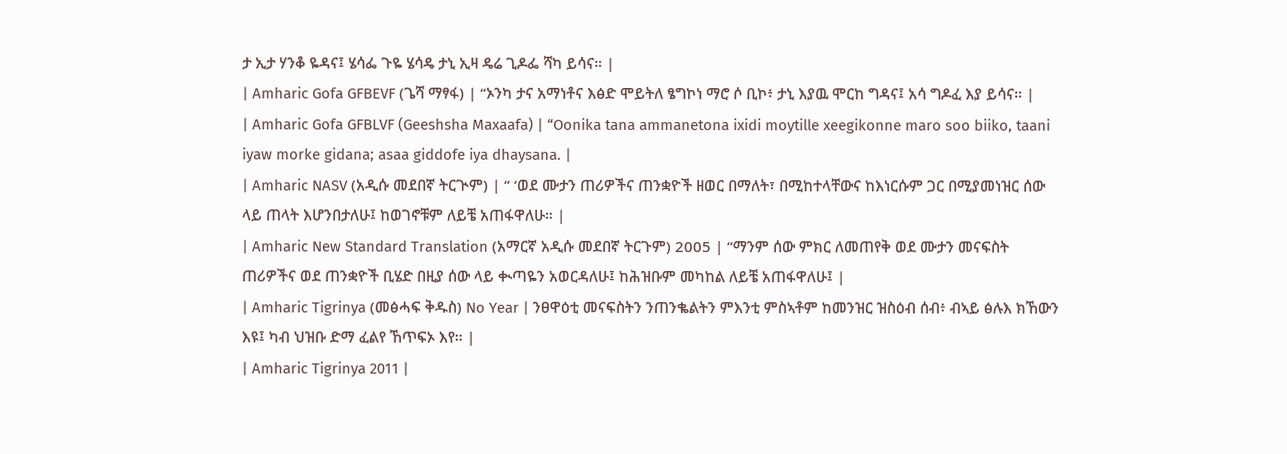ታ ኢታ ሃንቆ ዬዳና፤ ሄሳፌ ጉዬ ሄሳዴ ታኒ ኢዛ ዴሬ ጊዶፌ ሻካ ይሳና። |
| Amharic Gofa GFBEVF (ጌሻ ማፃፋ) | “ኦንካ ታና አማነቶና እፅድ ሞይትለ ፄግኮነ ማሮ ሶ ቢኮ፥ ታኒ እያዉ ሞርከ ግዳና፤ አሳ ግዶፈ እያ ይሳና። |
| Amharic Gofa GFBLVF (Geeshsha Maxaafa) | “Oonika tana ammanetona ixidi moytille xeegikonne maro soo biiko, taani iyaw morke gidana; asaa giddofe iya dhaysana. |
| Amharic NASV (አዲሱ መደበኛ ትርጒም) | “ ‘ወደ ሙታን ጠሪዎችና ጠንቋዮች ዘወር በማለት፣ በሚከተላቸውና ከእነርሱም ጋር በሚያመነዝር ሰው ላይ ጠላት እሆንበታለሁ፤ ከወገኖቹም ለይቼ አጠፋዋለሁ። |
| Amharic New Standard Translation (አማርኛ አዲሱ መደበኛ ትርጉም) 2005 | “ማንም ሰው ምክር ለመጠየቅ ወደ ሙታን መናፍስት ጠሪዎችና ወደ ጠንቋዮች ቢሄድ በዚያ ሰው ላይ ቊጣዬን አወርዳለሁ፤ ከሕዝቡም መካከል ለይቼ አጠፋዋለሁ፤ |
| Amharic Tigrinya (መፅሓፍ ቅዱስ) No Year | ንፀዋዕቲ መናፍስትን ንጠንቈልትን ምእንቲ ምስኣቶም ከመንዝር ዝስዕብ ሰብ፥ ብኣይ ፅሉእ ክኸውን እዩ፤ ካብ ህዝቡ ድማ ፈልየ ኸጥፍኦ እየ። |
| Amharic Tigrinya 2011 |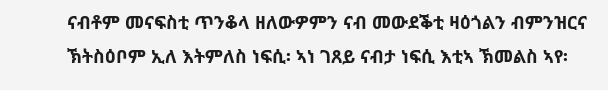ናብቶም መናፍስቲ ጥንቆላ ዘለውዎምን ናብ መውደቕቲ ዛዕጎልን ብምንዝርና ኽትስዕቦም ኢለ እትምለስ ነፍሲ፡ ኣነ ገጸይ ናብታ ነፍሲ እቲኣ ኽመልስ ኣየ፡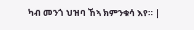ካብ መንጎ ህዝባ ኸኣ ክምንቁሳ እየ። |